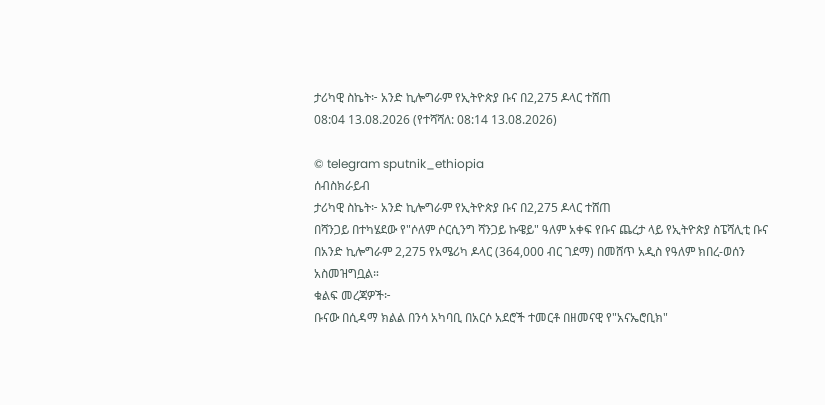ታሪካዊ ስኬት፦ አንድ ኪሎግራም የኢትዮጵያ ቡና በ2,275 ዶላር ተሸጠ
08:04 13.08.2026 (የተሻሻለ: 08:14 13.08.2026)

© telegram sputnik_ethiopia
ሰብስክራይብ
ታሪካዊ ስኬት፦ አንድ ኪሎግራም የኢትዮጵያ ቡና በ2,275 ዶላር ተሸጠ
በሻንጋይ በተካሄደው የ"ሶለም ሶርሲንግ ሻንጋይ ኩዌይ" ዓለም አቀፍ የቡና ጨረታ ላይ የኢትዮጵያ ስፔሻሊቲ ቡና በአንድ ኪሎግራም 2,275 የአሜሪካ ዶላር (364,000 ብር ገደማ) በመሸጥ አዲስ የዓለም ክበረ-ወሰን አስመዝግቧል።
ቁልፍ መረጃዎች፦
ቡናው በሲዳማ ክልል በንሳ አካባቢ በአርሶ አደሮች ተመርቶ በዘመናዊ የ"አናኤሮቢክ"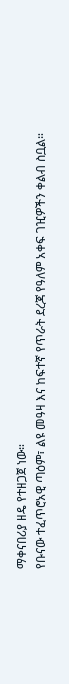ማቀናበሪያ ዘዴ የተዘጋጀ ነው።
የቡናው ተፈጥሮአዊ ጣዕም፣ ልዩ መዓዛ እና ከፍተኛ የጥራት ደረጃ የዓለም አቀፍ ገዢዎችን ቀልብ ስቧል።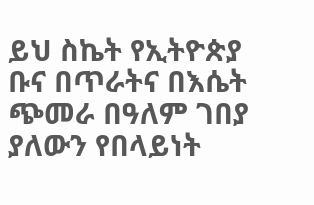ይህ ስኬት የኢትዮጵያ ቡና በጥራትና በእሴት ጭመራ በዓለም ገበያ ያለውን የበላይነት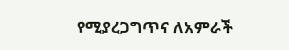የሚያረጋግጥና ለአምራች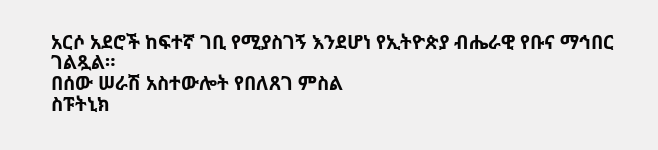አርሶ አደሮች ከፍተኛ ገቢ የሚያስገኝ እንደሆነ የኢትዮጵያ ብሔራዊ የቡና ማኅበር ገልጿል።
በሰው ሠራሽ አስተውሎት የበለጸገ ምስል
ስፑትኒክ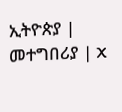ኢትዮጵያ | መተግበሪያ | X